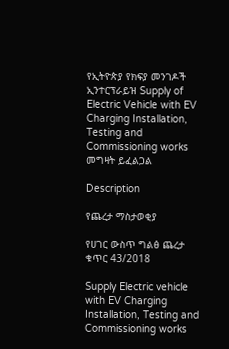የኢትዮጵያ የክፍያ መንገዶች ኢንተርፕራይዝ Supply of Electric Vehicle with EV Charging Installation, Testing and Commissioning works መግዛት ይፈልጋል

Description

የጨረታ ማስታወቂያ

የሀገር ውስጥ ግልፅ ጨረታ ቁጥር 43/2018

Supply Electric vehicle with EV Charging Installation, Testing and Commissioning works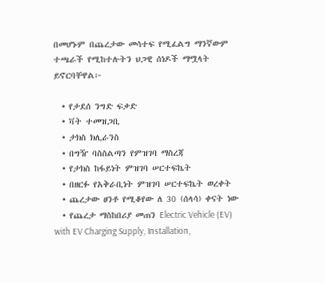በመሆኑም በጨረታው መሳተፍ የሚፈልግ ማንኛውም ተጫራች የሚከተሉትን ህጋዊ ሰነዶች ማሟላት ይኖርባቸዋል፦

  • የታደሰ ንግድ ፍቃድ
  • ቫት ተመዝጋቢ
  • ታክስ ክሊራንስ
  • በግዥ ባስስልጣን የምዝገባ ማስረጃ
  • የታክስ ከፋይነት ምዝገባ ሠርተፍኬት
  • በዘርፉ የአቅራቢነት ምዝገባ ሠርተፍኬት ወረቀት
  • ጨረታው ፀንቶ የሚቆየው ለ 30 (ሰላሳ) ቀናት ነው
  • የጨረታ ማስከበሪያ መጠን Electric Vehicle (EV) with EV Charging Supply, Installation,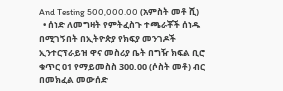And Testing 500,000.00 (አምስት መቶ ሺ)
  • ሰነድ ለመግዛት የምትፈስጉ ተጫራቾች ሰነዱ በሚገኝበት በኢትዮጵያ የክፍያ መንገዶች ኢንተርፕራይዝ ዋና መስሪያ ቤት በግዥ ክፍል ቢሮ ቁጥር 01 የማይመስስ 300.00 (ሶስት መቶ) ብር በመክፈል መውሰድ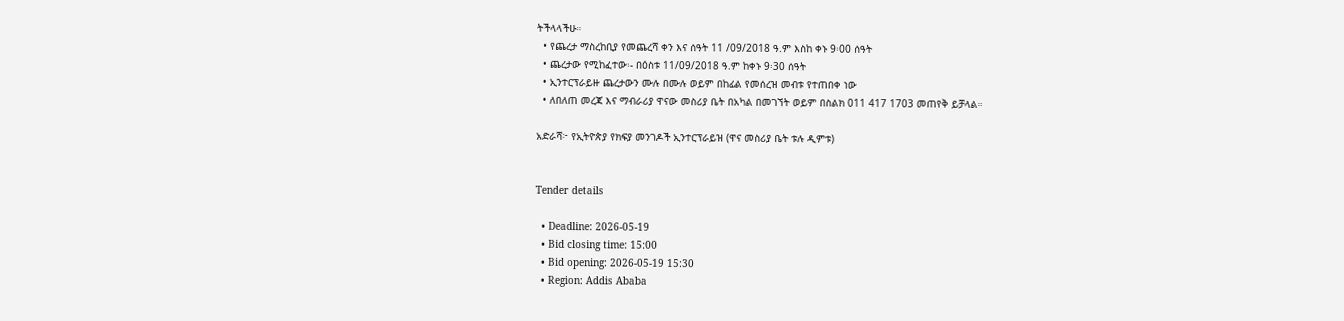ትችላላችሁ።
  • የጨረታ ማስረከቢያ የመጨረሻ ቀን እና ሰዓት 11 /09/2018 ዓ.ም እስከ ቀኑ 9፡00 ሰዓት
  • ጨረታው የሚከፈተው፡- በዕስቱ 11/09/2018 ዓ.ም ከቀኑ 9፡30 ሰዓት
  • ኢንተርፕራይዙ ጨረታውን ሙሉ በሙሉ ወይም በከፊል የመሰረዝ መብቱ የተጠበቀ ነው
  • ለበለጠ መረጃ እና ማብራሪያ ዋናው መስሪያ ቤት በአካል በመገኘት ወይም በስልክ 011 417 1703 መጠየቅ ይቻላል።

አድራሻ፦ የኢትዮጵያ የክፍያ መንገዶች ኢንተርፕራይዝ (ዋና መስሪያ ቤት ቱሉ ዲምቱ)


Tender details

  • Deadline: 2026-05-19
  • Bid closing time: 15:00
  • Bid opening: 2026-05-19 15:30
  • Region: Addis Ababa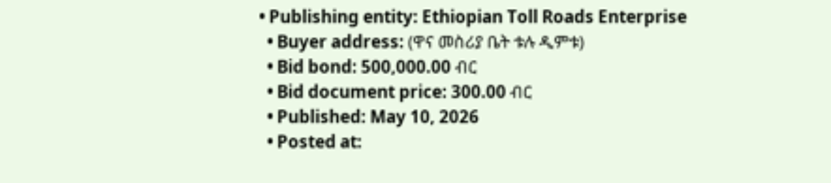• Publishing entity: Ethiopian Toll Roads Enterprise
  • Buyer address: (ዋና መስሪያ ቤት ቱሉ ዲምቱ)
  • Bid bond: 500,000.00 ብር
  • Bid document price: 300.00 ብር
  • Published: May 10, 2026
  • Posted at: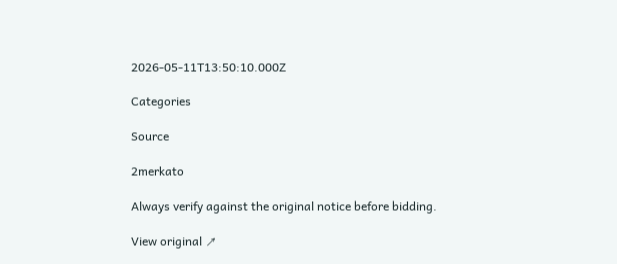2026-05-11T13:50:10.000Z

Categories

Source

2merkato

Always verify against the original notice before bidding.

View original ↗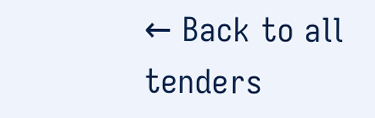← Back to all tenders